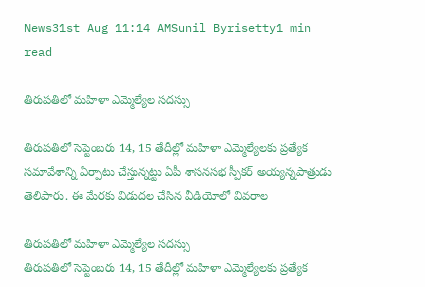News31st Aug 11:14 AMSunil Byrisetty1 min read

తిరుపతిలో మహిళా ఎమ్మెల్యేల సదస్సు

తిరుపతిలో సెప్టెంబరు 14, 15 తేదీల్లో మహిళా ఎమ్మెల్యేలకు ప్రత్యేక సమావేశాన్ని ఏర్పాటు చేస్తున్నట్టు ఏపీ శాసనసభ స్పీకర్ అయ్యన్నపాత్రుడు తెలిపారు. ఈ మేరకు విడుదల చేసిన వీడియోలో వివరాల

తిరుపతిలో మహిళా ఎమ్మెల్యేల సదస్సు
తిరుపతిలో సెప్టెంబరు 14, 15 తేదీల్లో మహిళా ఎమ్మెల్యేలకు ప్రత్యేక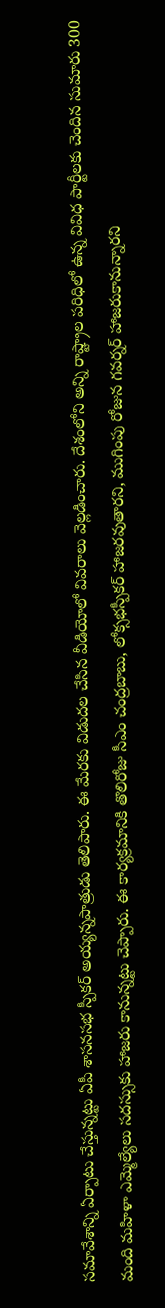సమావేశాన్ని ఏర్పాటు చేస్తున్నట్టు ఏపీ శాసనసభ స్పీకర్ అయ్యన్నపాత్రుడు తెలిపారు. ఈ మేరకు విడుదల చేసిన వీడియోలో వివరాలు వెల్లడించారు. దేశంలోని అన్ని రాష్ట్రాల పరిధిలో ఉన్న వివిధ పార్టీలకు చెందిన సుమారు 300 మంది మహిళా ఎమ్మెల్యేలు సదస్సుకు హాజరు కానున్నట్టు చెప్పారు. ఈ కార్యక్రమానికి తొలిరోజు సీఎం చంద్రబాబు, లోక్సభస్పీకర్ హాజరవుతారని, ముగింపు రోజున గవర్నర్ హాజరుకానున్నారని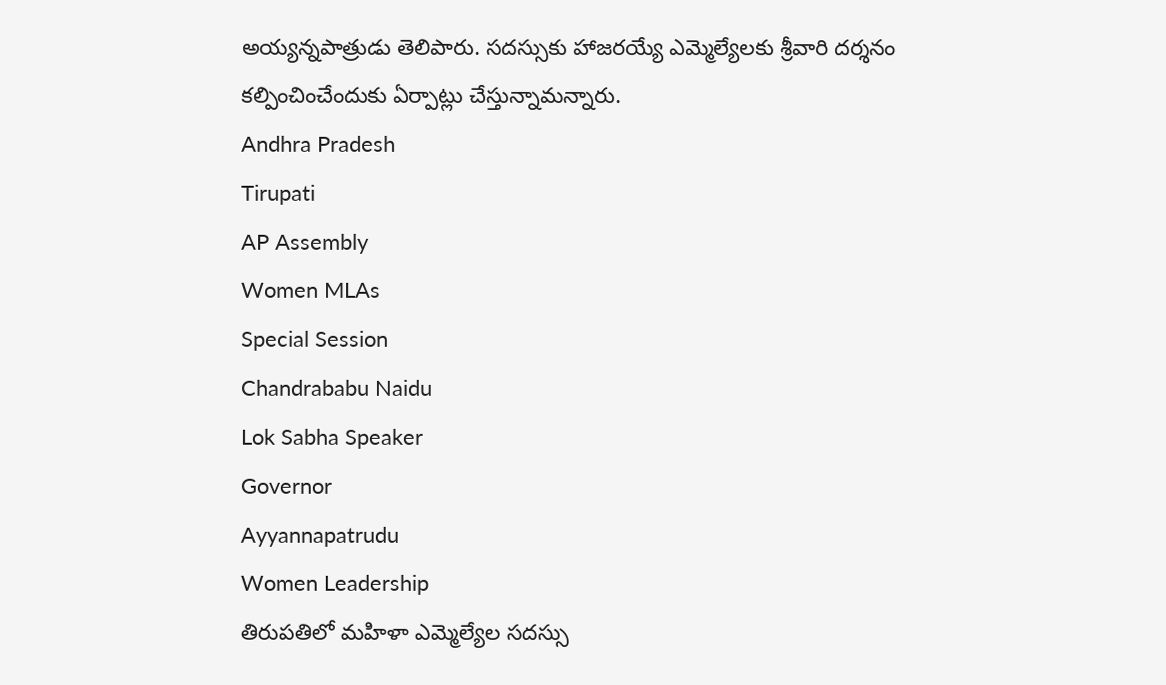అయ్యన్నపాత్రుడు తెలిపారు. సదస్సుకు హాజరయ్యే ఎమ్మెల్యేలకు శ్రీవారి దర్శనం కల్పించించేందుకు ఏర్పాట్లు చేస్తున్నామన్నారు.
Andhra Pradesh
Tirupati
AP Assembly
Women MLAs
Special Session
Chandrababu Naidu
Lok Sabha Speaker
Governor
Ayyannapatrudu
Women Leadership
తిరుపతిలో మహిళా ఎమ్మెల్యేల సదస్సు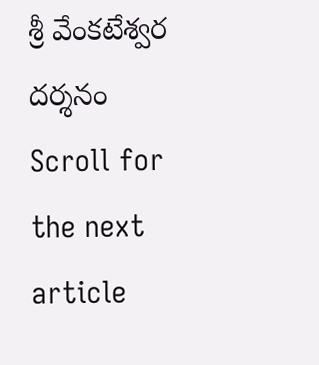శ్రీ వేంకటేశ్వర దర్శనం
Scroll for the next article